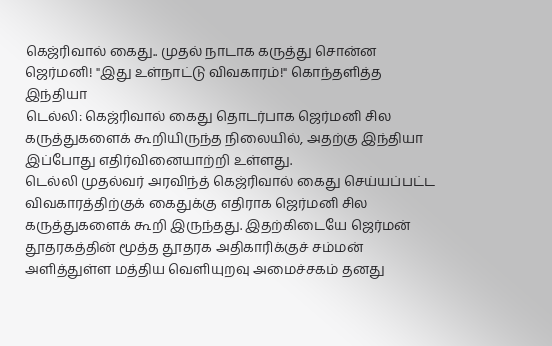கெஜ்ரிவால் கைது.. முதல் நாடாக கருத்து சொன்ன ஜெர்மனி! "இது உள்நாட்டு விவகாரம்!" கொந்தளித்த இந்தியா
டெல்லி: கெஜ்ரிவால் கைது தொடர்பாக ஜெர்மனி சில கருத்துகளைக் கூறியிருந்த நிலையில், அதற்கு இந்தியா இப்போது எதிர்வினையாற்றி உள்ளது.
டெல்லி முதல்வர் அரவிந்த் கெஜ்ரிவால் கைது செய்யப்பட்ட விவகாரத்திற்குக் கைதுக்கு எதிராக ஜெர்மனி சில கருத்துகளைக் கூறி இருந்தது. இதற்கிடையே ஜெர்மன் தூதரகத்தின் மூத்த தூதரக அதிகாரிக்குச் சம்மன் அளித்துள்ள மத்திய வெளியுறவு அமைச்சகம் தனது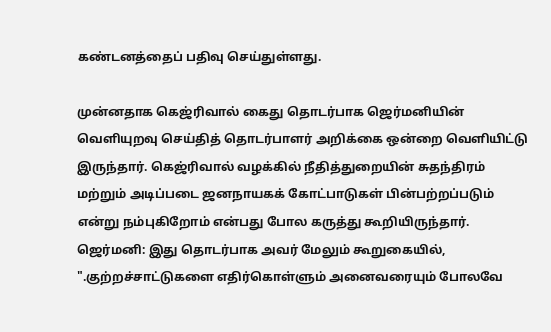கண்டனத்தைப் பதிவு செய்துள்ளது.

முன்னதாக கெஜ்ரிவால் கைது தொடர்பாக ஜெர்மனியின் வெளியுறவு செய்தித் தொடர்பாளர் அறிக்கை ஒன்றை வெளியிட்டு இருந்தார். கெஜ்ரிவால் வழக்கில் நீதித்துறையின் சுதந்திரம் மற்றும் அடிப்படை ஜனநாயகக் கோட்பாடுகள் பின்பற்றப்படும் என்று நம்புகிறோம் என்பது போல கருத்து கூறியிருந்தார்.
ஜெர்மனி: இது தொடர்பாக அவர் மேலும் கூறுகையில், ".குற்றச்சாட்டுகளை எதிர்கொள்ளும் அனைவரையும் போலவே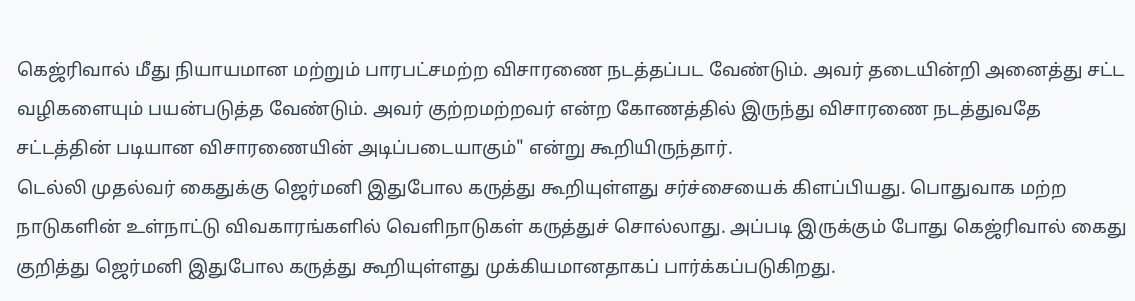கெஜ்ரிவால் மீது நியாயமான மற்றும் பாரபட்சமற்ற விசாரணை நடத்தப்பட வேண்டும். அவர் தடையின்றி அனைத்து சட்ட வழிகளையும் பயன்படுத்த வேண்டும். அவர் குற்றமற்றவர் என்ற கோணத்தில் இருந்து விசாரணை நடத்துவதே சட்டத்தின் படியான விசாரணையின் அடிப்படையாகும்" என்று கூறியிருந்தார்.
டெல்லி முதல்வர் கைதுக்கு ஜெர்மனி இதுபோல கருத்து கூறியுள்ளது சர்ச்சையைக் கிளப்பியது. பொதுவாக மற்ற நாடுகளின் உள்நாட்டு விவகாரங்களில் வெளிநாடுகள் கருத்துச் சொல்லாது. அப்படி இருக்கும் போது கெஜ்ரிவால் கைது குறித்து ஜெர்மனி இதுபோல கருத்து கூறியுள்ளது முக்கியமானதாகப் பார்க்கப்படுகிறது.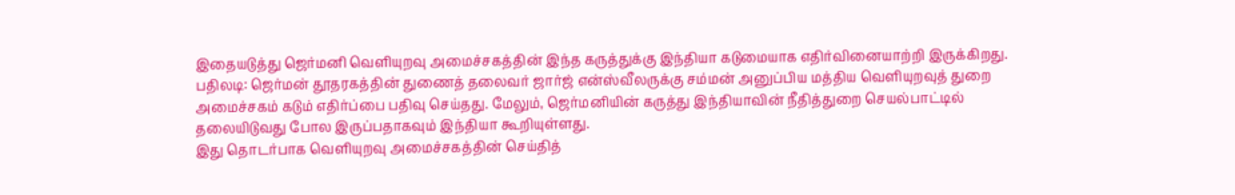இதையடுத்து ஜெர்மனி வெளியுறவு அமைச்சகத்தின் இந்த கருத்துக்கு இந்தியா கடுமையாக எதிர்வினையாற்றி இருக்கிறது.
பதிலடி: ஜெர்மன் தூதரகத்தின் துணைத் தலைவர் ஜார்ஜ் என்ஸ்வீலருக்கு சம்மன் அனுப்பிய மத்திய வெளியுறவுத் துறை அமைச்சகம் கடும் எதிர்ப்பை பதிவு செய்தது. மேலும், ஜெர்மனியின் கருத்து இந்தியாவின் நீதித்துறை செயல்பாட்டில் தலையிடுவது போல இருப்பதாகவும் இந்தியா கூறியுள்ளது.
இது தொடர்பாக வெளியுறவு அமைச்சகத்தின் செய்தித்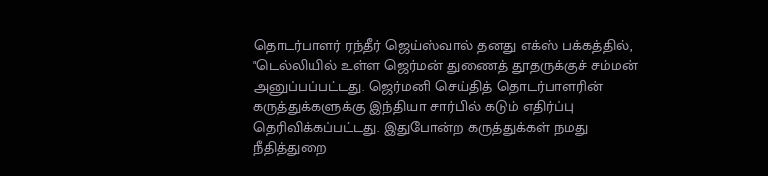தொடர்பாளர் ரந்தீர் ஜெய்ஸ்வால் தனது எக்ஸ் பக்கத்தில், "டெல்லியில் உள்ள ஜெர்மன் துணைத் தூதருக்குச் சம்மன் அனுப்பப்பட்டது. ஜெர்மனி செய்தித் தொடர்பாளரின் கருத்துக்களுக்கு இந்தியா சார்பில் கடும் எதிர்ப்பு தெரிவிக்கப்பட்டது. இதுபோன்ற கருத்துக்கள் நமது நீதித்துறை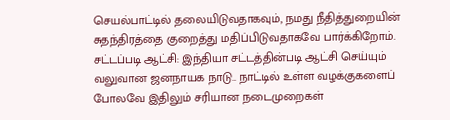செயல்பாட்டில் தலையிடுவதாகவும், நமது நீதித்துறையின் சுதந்திரத்தை குறைத்து மதிப்பிடுவதாகவே பார்க்கிறோம்.
சட்டப்படி ஆட்சி: இந்தியா சட்டத்தின்படி ஆட்சி செய்யும் வலுவான ஜனநாயக நாடு.. நாட்டில் உள்ள வழக்குகளைப் போலவே இதிலும் சரியான நடைமுறைகள்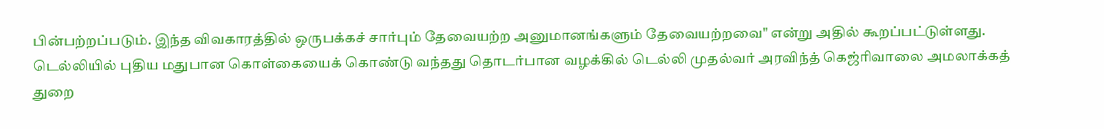பின்பற்றப்படும். இந்த விவகாரத்தில் ஒருபக்கச் சார்பும் தேவையற்ற அனுமானங்களும் தேவையற்றவை" என்று அதில் கூறப்பட்டுள்ளது.
டெல்லியில் புதிய மதுபான கொள்கையைக் கொண்டு வந்தது தொடர்பான வழக்கில் டெல்லி முதல்வர் அரவிந்த் கெஜ்ரிவாலை அமலாக்கத் துறை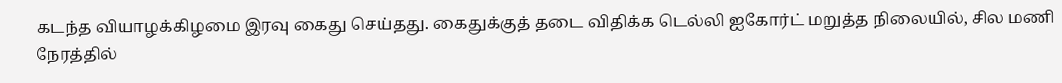கடந்த வியாழக்கிழமை இரவு கைது செய்தது. கைதுக்குத் தடை விதிக்க டெல்லி ஐகோர்ட் மறுத்த நிலையில், சில மணி நேரத்தில்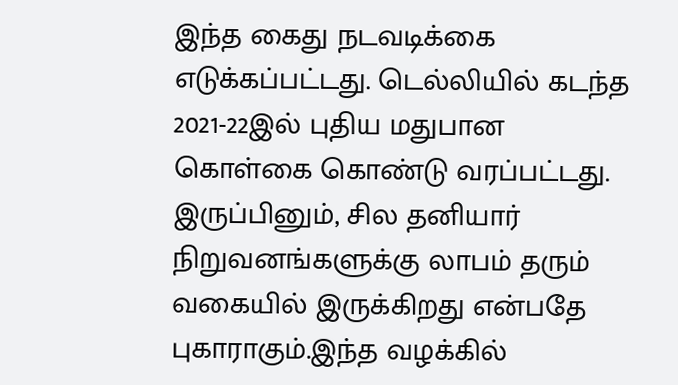இந்த கைது நடவடிக்கை எடுக்கப்பட்டது. டெல்லியில் கடந்த 2021-22இல் புதிய மதுபான கொள்கை கொண்டு வரப்பட்டது.
இருப்பினும், சில தனியார் நிறுவனங்களுக்கு லாபம் தரும் வகையில் இருக்கிறது என்பதே புகாராகும்.இந்த வழக்கில்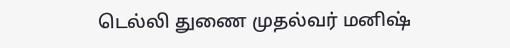டெல்லி துணை முதல்வர் மனிஷ்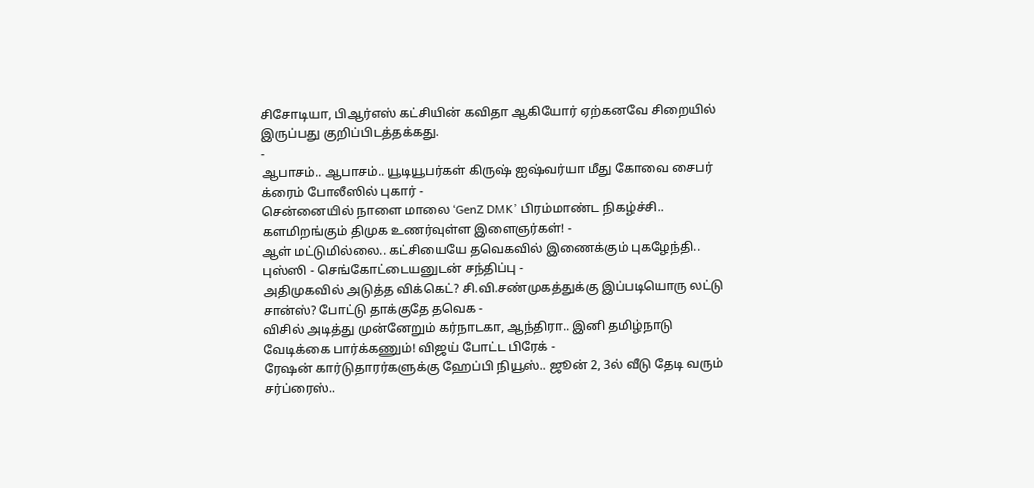சிசோடியா, பிஆர்எஸ் கட்சியின் கவிதா ஆகியோர் ஏற்கனவே சிறையில் இருப்பது குறிப்பிடத்தக்கது.
-
ஆபாசம்.. ஆபாசம்.. யூடியூபர்கள் கிருஷ் ஐஷ்வர்யா மீது கோவை சைபர் க்ரைம் போலீஸில் புகார் -
சென்னையில் நாளை மாலை ‘GenZ DMK’ பிரம்மாண்ட நிகழ்ச்சி.. களமிறங்கும் திமுக உணர்வுள்ள இளைஞர்கள்! -
ஆள் மட்டுமில்லை.. கட்சியையே தவெகவில் இணைக்கும் புகழேந்தி.. புஸ்ஸி - செங்கோட்டையனுடன் சந்திப்பு -
அதிமுகவில் அடுத்த விக்கெட்? சி.வி.சண்முகத்துக்கு இப்படியொரு லட்டு சான்ஸ்? போட்டு தாக்குதே தவெக -
விசில் அடித்து முன்னேறும் கர்நாடகா, ஆந்திரா.. இனி தமிழ்நாடு வேடிக்கை பார்க்கணும்! விஜய் போட்ட பிரேக் -
ரேஷன் கார்டுதாரர்களுக்கு ஹேப்பி நியூஸ்.. ஜூன் 2, 3ல் வீடு தேடி வரும் சர்ப்ரைஸ்..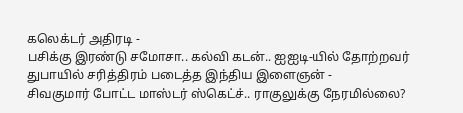கலெக்டர் அதிரடி -
பசிக்கு இரண்டு சமோசா.. கல்வி கடன்.. ஐஐடி-யில் தோற்றவர் துபாயில் சரித்திரம் படைத்த இந்திய இளைஞன் -
சிவகுமார் போட்ட மாஸ்டர் ஸ்கெட்ச்.. ராகுலுக்கு நேரமில்லை?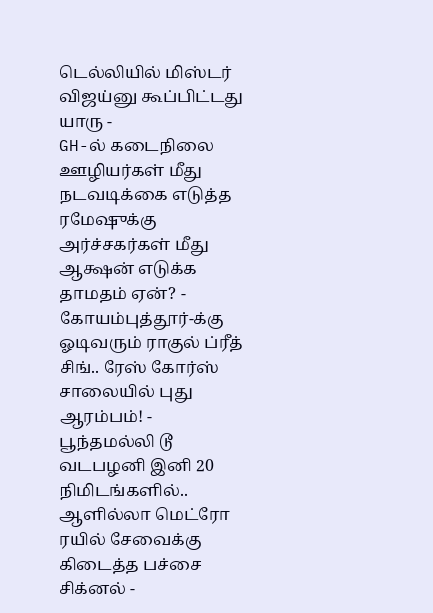டெல்லியில் மிஸ்டர் விஜய்னு கூப்பிட்டது யாரு -
GH-ல் கடைநிலை ஊழியர்கள் மீது நடவடிக்கை எடுத்த ரமேஷுக்கு அர்ச்சகர்கள் மீது ஆக்ஷன் எடுக்க தாமதம் ஏன்? -
கோயம்புத்தூர்-க்கு ஓடிவரும் ராகுல் ப்ரீத் சிங்.. ரேஸ் கோர்ஸ் சாலையில் புது ஆரம்பம்! -
பூந்தமல்லி டூ வடபழனி இனி 20 நிமிடங்களில்.. ஆளில்லா மெட்ரோ ரயில் சேவைக்கு கிடைத்த பச்சை சிக்னல் -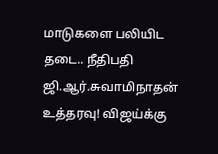மாடுகளை பலியிட தடை.. நீதிபதி ஜி.ஆர்.சுவாமிநாதன் உத்தரவு! விஜய்க்கு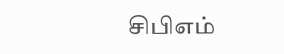சிபிஎம்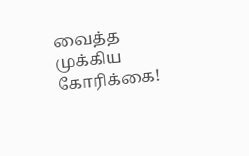வைத்த முக்கிய கோரிக்கை!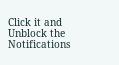Click it and Unblock the Notifications